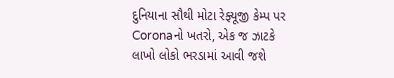દુનિયાના સૌથી મોટા રેફ્યૂજી કેમ્પ પર Coronaનો ખતરો, એક જ ઝાટકે લાખો લોકો ભરડામાં આવી જશે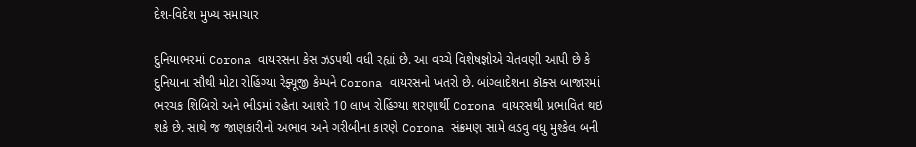દેશ-વિદેશ મુખ્ય સમાચાર

દુનિયાભરમાં Corona વાયરસના કેસ ઝડપથી વધી રહ્યાં છે. આ વચ્ચે વિશેષજ્ઞોએ ચેતવણી આપી છે કે દુનિયાના સૌથી મોટા રોહિંગ્યા રેફ્યૂજી કેમ્પને Corona વાયરસનો ખતરો છે. બાંગ્લાદેશના કૉક્સ બાજારમાં ભરચક શિબિરો અને ભીડમાં રહેતા આશરે 10 લાખ રોહિંગ્યા શરણાર્થી Corona વાયરસથી પ્રભાવિત થઇ શકે છે. સાથે જ જાણકારીનો અભાવ અને ગરીબીના કારણે Corona સંક્રમણ સામે લડવુ વધુ મુશ્કેલ બની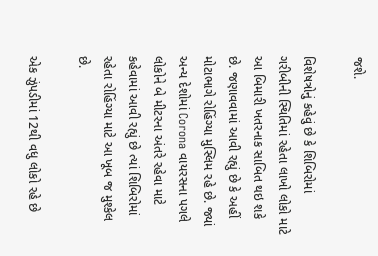જશે.

વિશેષત્રોનું કહેવું છે કે શિબિરોમાં ગરીબીની સ્થિતિમાં રહેતા લાખો લોકો માટે આ બિમારી ખતરનાક સાબિત થઇ શકે છે. જણાવવામાં આવી રહ્યું છે કે અહીં મોટાભાગે રોહિંગ્યા મુસ્લિમ રહે છે. જ્યાં અન્ય દેશોમાં Corona વાયરસના પગલે લોકોને બે મીટરના અંતરે રહેવા માટે કહેવામાં આવી રહ્યું છે ત્યાં શિબિરોમાં રહેતા રોહિંગ્યા માટે આ ખૂબ જ મુશ્કેલ છે.

એક ઝુંપડીમાં 12થી વધુ લોકો રહે છે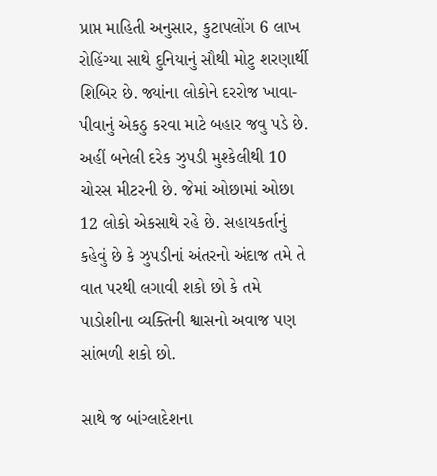પ્રાપ્ત માહિતી અનુસાર, કુટાપલોંગ 6 લાખ રોહિંગ્યા સાથે દુનિયાનું સૌથી મોટુ શરણાર્થી શિબિર છે. જ્યાંના લોકોને દરરોજ ખાવા-પીવાનું એકઠુ કરવા માટે બહાર જવુ પડે છે. અહીં બનેલી દરેક ઝુપડી મુશ્કેલીથી 10 ચોરસ મીટરની છે. જેમાં ઓછામાં ઓછા 12 લોકો એકસાથે રહે છે. સહાયકર્તાનું કહેવું છે કે ઝુપડીનાં અંતરનો અંદાજ તમે તે વાત પરથી લગાવી શકો છો કે તમે પાડોશીના વ્યક્તિની શ્વાસનો અવાજ પણ સાંભળી શકો છો.

સાથે જ બાંગ્લાદેશના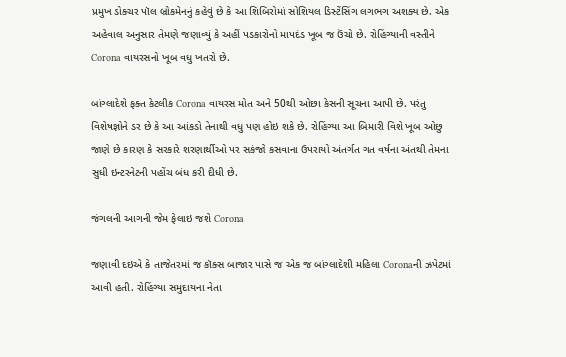પ્રમુખ ડોક્ચર પૉલ બ્રોકમેનનું કહેવું છે કે આ શિબિરોમાં સોશિયલ ડિસ્ટેંસિંગ લગભગ અશક્ય છે. એક અહેવાલ અનુસાર તેમણે જણાવ્યું કે અહીં પડકારોનો માપદંડ ખૂબ જ ઉંચો છે. રોહિંગ્યાની વસ્તીને Corona વાયરસનો ખૂબ વધુ ખતરો છે.

બાંગ્લાદેશે ફક્ત કેટલીક Corona વાયરસ મોત અને 50થી ઓછા કેસની સૂચના આપી છે. પરંતુ વિશેષજ્ઞોને ડર છે કે આ આંકડો તેનાથી વધુ પણ હોઇ શકે છે. રોહિંગ્યા આ બિમારી વિશે ખૂબ ઓછુ જાણે છે કારણ કે સરકારે શરણાર્થીઓ પર સકંજો કસવાના ઉપરાયો અંતર્ગત ગત વર્ષના અંતથી તેમના સુધી ઇન્ટરનેટની પહોંચ બંધ કરી દીધી છે.

જંગલની આગની જેમ ફેલાઇ જશે Corona

જણાવી દઇએ કે તાજેતરમાં જ કૉક્સ બાજાર પાસે જ એક જ બાંગ્લાદેશી મહિલા Coronaની ઝપેટમાં આવી હતી. રોહિંગ્યા સમુદાયના નેતા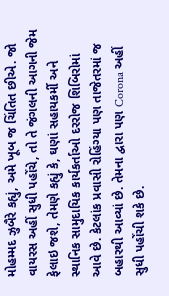મોહમ્મદ ઝુબૈરે કહ્યું, અમે ખૂબ જ ચિંતિત છીએ. જો વાયરસ અહીં સુધી પહોંચે, તો તે જંગલની આગની જેમ ફેલાઇ જશે, તેમણે કહ્યું કે, ઘણાં સહાયકર્મી અને સ્થાનિક સામુદાયિક કાર્યકર્તાઓ દરરોજ શિબિરોમાં આવે છે. કેટલાંક પ્રવાસી રોહિંગ્યા પણ તાજેતરમાં જ બહારથી આવ્યાં છે. તેમના દ્વારા પણ Corona અહીં સુધી પહોંચી શકે છે.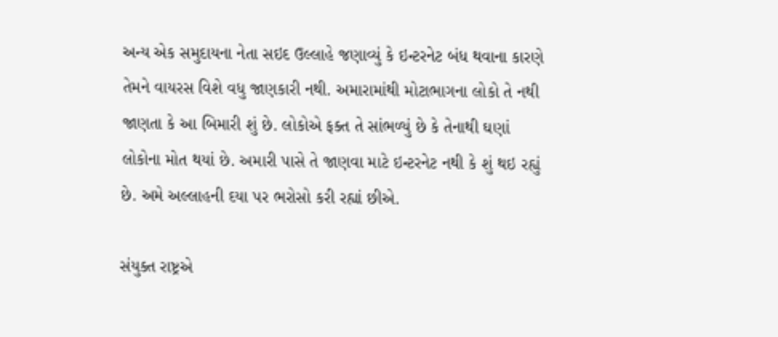અન્ય એક સમુદાયના નેતા સઇદ ઉલ્લાહે જણાવ્યું કે ઇન્ટરનેટ બંધ થવાના કારણે તેમને વાયરસ વિશે વધુ જાણકારી નથી. અમારામાંથી મોટાભાગના લોકો તે નથી જાણતા કે આ બિમારી શું છે. લોકોએ ફક્ત તે સાંભળ્યું છે કે તેનાથી ઘણાં લોકોના મોત થયાં છે. અમારી પાસે તે જાણવા માટે ઇન્ટરનેટ નથી કે શું થઇ રહ્યું છે. અમે અલ્લાહની દયા પર ભરોસો કરી રહ્યાં છીએ.

સંયુક્ત રાષ્ટ્રએ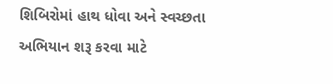શિબિરોમાં હાથ ધોવા અને સ્વચ્છતા અભિયાન શરૂ કરવા માટે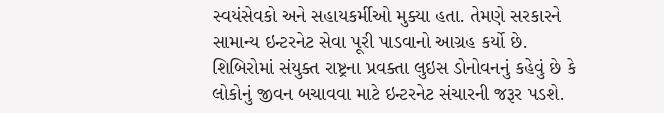સ્વયંસેવકો અને સહાયકર્મીઓ મુક્યા હતા. તેમણે સરકારને સામાન્ય ઇન્ટરનેટ સેવા પૂરી પાડવાનો આગ્રહ કર્યો છે. શિબિરોમાં સંયુક્ત રાષ્ટ્રના પ્રવક્તા લુઇસ ડોનોવનનું કહેવું છે કે લોકોનું જીવન બચાવવા માટે ઇન્ટરનેટ સંચારની જરૂર પડશે.